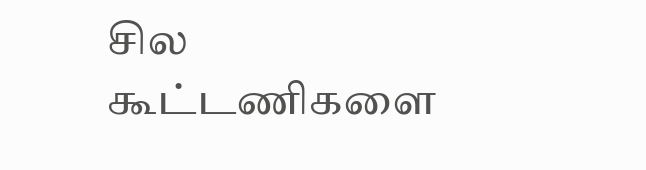சில கூட்டணிகளை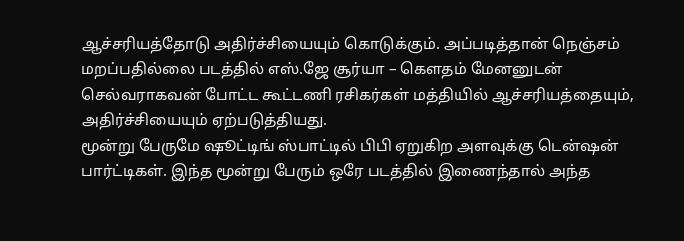ஆச்சரியத்தோடு அதிர்ச்சியையும் கொடுக்கும். அப்படித்தான் நெஞ்சம் மறப்பதில்லை படத்தில் எஸ்.ஜே சூர்யா – கெளதம் மேனனுடன் செல்வராகவன் போட்ட கூட்டணி ரசிகர்கள் மத்தியில் ஆச்சரியத்தையும், அதிர்ச்சியையும் ஏற்படுத்தியது.
மூன்று பேருமே ஷூட்டிங் ஸ்பாட்டில் பிபி ஏறுகிற அளவுக்கு டென்ஷன் பார்ட்டிகள். இந்த மூன்று பேரும் ஒரே படத்தில் இணைந்தால் அந்த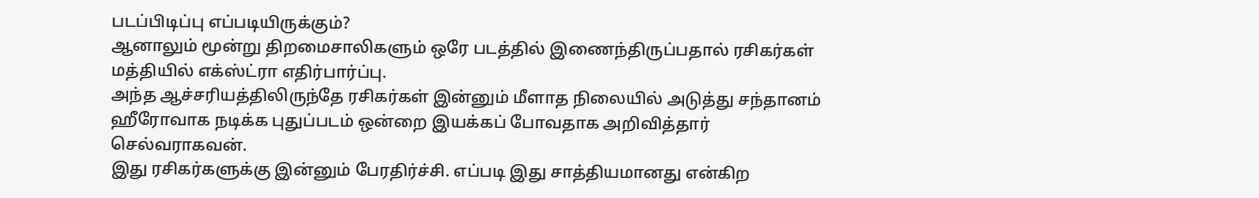படப்பிடிப்பு எப்படியிருக்கும்?
ஆனாலும் மூன்று திறமைசாலிகளும் ஒரே படத்தில் இணைந்திருப்பதால் ரசிகர்கள் மத்தியில் எக்ஸ்ட்ரா எதிர்பார்ப்பு.
அந்த ஆச்சரியத்திலிருந்தே ரசிகர்கள் இன்னும் மீளாத நிலையில் அடுத்து சந்தானம் ஹீரோவாக நடிக்க புதுப்படம் ஒன்றை இயக்கப் போவதாக அறிவித்தார் செல்வராகவன்.
இது ரசிகர்களுக்கு இன்னும் பேரதிர்ச்சி. எப்படி இது சாத்தியமானது என்கிற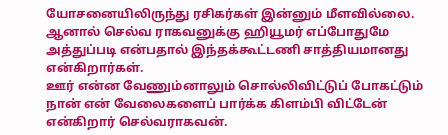யோசனையிலிருந்து ரசிகர்கள் இன்னும் மீளவில்லை. ஆனால் செல்வ ராகவனுக்கு ஹியூமர் எப்போதுமே அத்துப்படி என்பதால் இந்தக்கூட்டணி சாத்தியமானது என்கிறார்கள்.
ஊர் என்ன வேணும்னாலும் சொல்லிவிட்டுப் போகட்டும் நான் என் வேலைகளைப் பார்க்க கிளம்பி விட்டேன் என்கிறார் செல்வராகவன்.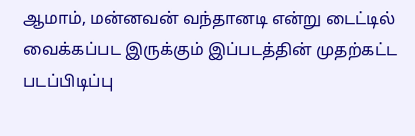ஆமாம், மன்னவன் வந்தானடி என்று டைட்டில் வைக்கப்பட இருக்கும் இப்படத்தின் முதற்கட்ட படப்பிடிப்பு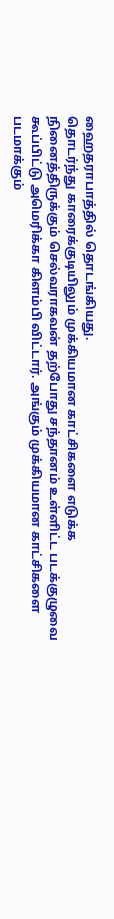ஹைதராபாத்தில் தொடங்கியது.
தொடர்ந்து காரைக்குடியிலும் முக்கியமான காட்சிகளை எடுக்க நினைத்திருக்கும் செல்வராகவன் தற்போது சந்தானம் உள்ளிட்ட படக்குழுவை கூப்பிட்டு அமெரிக்கா கிளம்பி விட்டார். அங்கும் முக்கியமான காட்சிகளை படமாக்கும்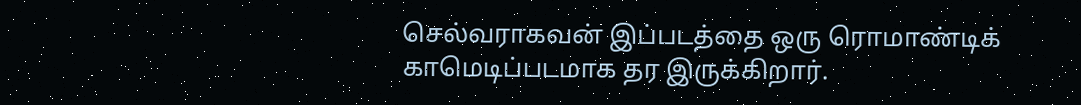செல்வராகவன் இப்படத்தை ஒரு ரொமாண்டிக் காமெடிப்படமாக தர இருக்கிறார்.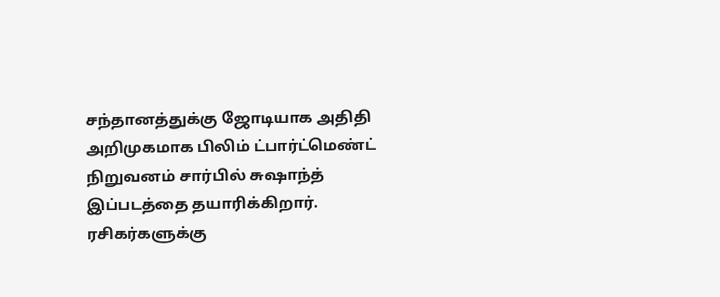சந்தானத்துக்கு ஜோடியாக அதிதி அறிமுகமாக பிலிம் ட்பார்ட்மெண்ட் நிறுவனம் சார்பில் சுஷாந்த் இப்படத்தை தயாரிக்கிறார்.
ரசிகர்களுக்கு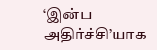‘இன்ப அதிர்ச்சி’யாக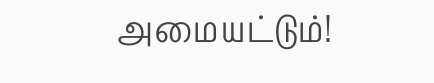அமையட்டும்!